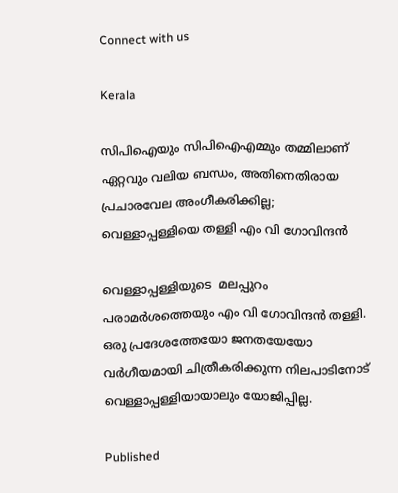Connect with us

Kerala

സിപിഐയും സിപിഐഎമ്മും തമ്മിലാണ് ഏറ്റവും വലിയ ബന്ധം, അതിനെതിരായ പ്രചാരവേല അംഗീകരിക്കില്ല; വെള്ളാപ്പള്ളിയെ തള്ളി എം വി ഗോവിന്ദന്‍

വെള്ളാപ്പള്ളിയുടെ  മലപ്പുറം പരാമര്‍ശത്തെയും എം വി ഗോവിന്ദന്‍ തള്ളി. ഒരു പ്രദേശത്തേയോ ജനതയേയോ വര്‍ഗീയമായി ചിത്രീകരിക്കുന്ന നിലപാടിനോട് വെള്ളാപ്പള്ളിയായാലും യോജിപ്പില്ല.

Published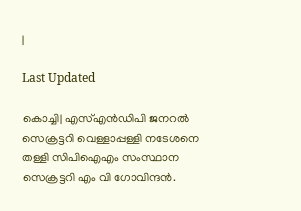|

Last Updated

കൊച്ചി| എസ്എന്‍ഡിപി ജനറല്‍ സെക്രട്ടറി വെള്ളാപ്പള്ളി നടേശനെ തള്ളി സിപിഐഎം സംസ്ഥാന സെക്രട്ടറി എം വി ഗോവിന്ദന്‍.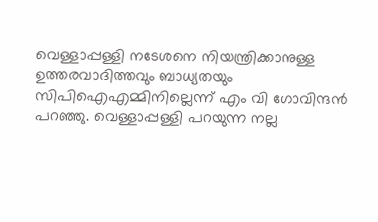വെള്ളാപ്പള്ളി നടേശനെ നിയന്ത്രിക്കാനുള്ള ഉത്തരവാദിത്തവും ബാധ്യതയും സിപിഐഎമ്മിനില്ലെന്ന് എം വി ഗോവിന്ദന്‍ പറഞ്ഞു. വെള്ളാപ്പള്ളി പറയുന്ന നല്ല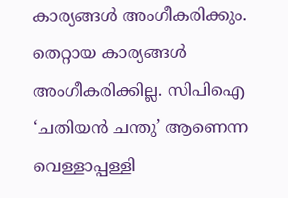കാര്യങ്ങള്‍ അംഗീകരിക്കും. തെറ്റായ കാര്യങ്ങള്‍ അംഗീകരിക്കില്ല. സിപിഐ ‘ചതിയന്‍ ചന്തു’ ആണെന്ന വെള്ളാപ്പള്ളി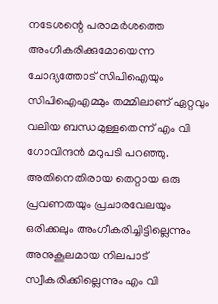നടേശന്റെ പരാമര്‍ശത്തെ അംഗീകരിക്കുമോയെന്ന ചോദ്യത്തോട് സിപിഐയും സിപിഐഎമ്മും തമ്മിലാണ് ഏറ്റവും വലിയ ബന്ധമുള്ളതെന്ന് എം വി ഗോവിന്ദന്‍ മറുപടി പറഞ്ഞു. അതിനെതിരായ തെറ്റായ ഒരു പ്രവണതയും പ്രചാരവേലയും ഒരിക്കലും അംഗീകരിച്ചിട്ടില്ലെന്നും അനുകൂലമായ നിലപാട് സ്വീകരിക്കില്ലെന്നും എം വി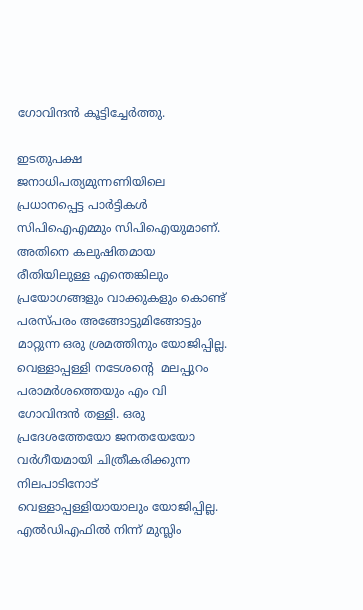ഗോവിന്ദന്‍ കൂട്ടിച്ചേര്‍ത്തു.

ഇടതുപക്ഷ ജനാധിപത്യമുന്നണിയിലെ പ്രധാനപ്പെട്ട പാര്‍ട്ടികള്‍ സിപിഐഎമ്മും സിപിഐയുമാണ്. അതിനെ കലുഷിതമായ രീതിയിലുള്ള എന്തെങ്കിലും പ്രയോഗങ്ങളും വാക്കുകളും കൊണ്ട് പരസ്പരം അങ്ങോട്ടുമിങ്ങോട്ടും മാറ്റുന്ന ഒരു ശ്രമത്തിനും യോജിപ്പില്ല. വെള്ളാപ്പള്ളി നടേശന്റെ  മലപ്പുറം പരാമര്‍ശത്തെയും എം വി ഗോവിന്ദന്‍ തള്ളി. ഒരു പ്രദേശത്തേയോ ജനതയേയോ വര്‍ഗീയമായി ചിത്രീകരിക്കുന്ന നിലപാടിനോട് വെള്ളാപ്പള്ളിയായാലും യോജിപ്പില്ല. എല്‍ഡിഎഫില്‍ നിന്ന് മുസ്ലിം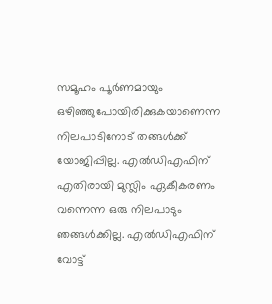സമൂഹം പൂര്‍ണമായും ഒഴിഞ്ഞുപോയിരിക്കുകയാണെന്ന നിലപാടിനോട് തങ്ങള്‍ക്ക് യോജിപ്പില്ല. എല്‍ഡിഎഫിന് എതിരായി മുസ്ലിം ഏകീകരണം വന്നെന്ന ഒരു നിലപാടും ഞങ്ങള്‍ക്കില്ല. എല്‍ഡിഎഫിന് വോട്ട്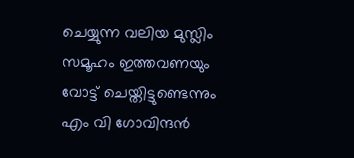ചെയ്യുന്ന വലിയ മുസ്ലിം സമൂഹം ഇത്തവണയും വോട്ട് ചെയ്തിട്ടുണ്ടെന്നും എം വി ഗോവിന്ദന്‍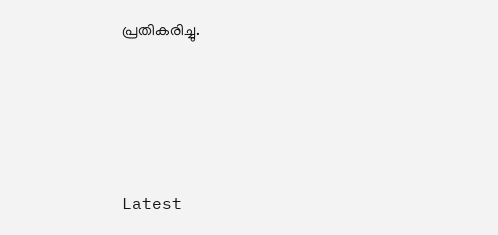പ്രതികരിച്ചു.





Latest